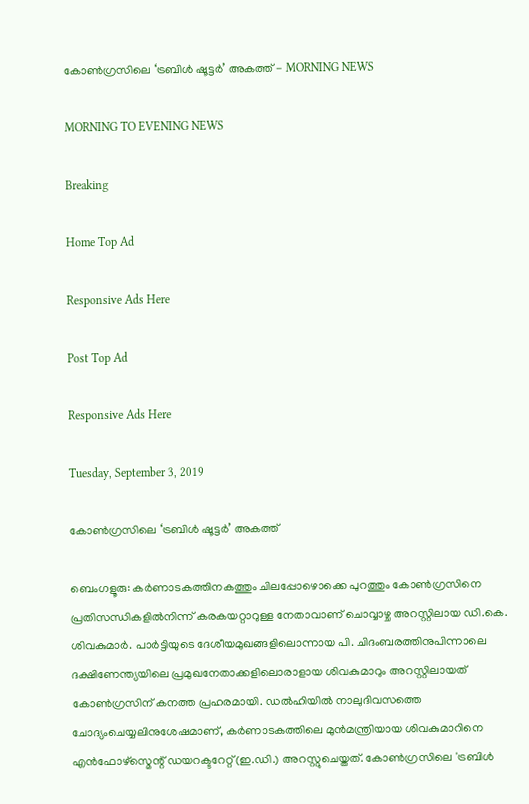കോൺഗ്രസിലെ ‘ട്രബിൾ ഷൂട്ടർ’ അകത്ത് - MORNING NEWS

MORNING TO EVENING NEWS

Breaking

Home Top Ad

Responsive Ads Here

Post Top Ad

Responsive Ads Here

Tuesday, September 3, 2019

കോൺഗ്രസിലെ ‘ട്രബിൾ ഷൂട്ടർ’ അകത്ത്

ബെംഗളൂരു: കർണാടകത്തിനകത്തും ചിലപ്പോഴൊക്കെ പുറത്തും കോൺഗ്രസിനെ പ്രതിസന്ധികളിൽനിന്ന് കരകയറ്റാറുള്ള നേതാവാണ് ചൊവ്വാഴ്ച അറസ്റ്റിലായ ഡി.കെ. ശിവകുമാർ. പാർട്ടിയുടെ ദേശീയമുഖങ്ങളിലൊന്നായ പി. ചിദംബരത്തിനുപിന്നാലെ ദക്ഷിണേന്ത്യയിലെ പ്രമുഖനേതാക്കളിലൊരാളായ ശിവകുമാറും അറസ്റ്റിലായത് കോൺഗ്രസിന് കനത്ത പ്രഹരമായി. ഡൽഹിയിൽ നാലുദിവസത്തെ ചോദ്യംചെയ്യലിനുശേഷമാണ്, കർണാടകത്തിലെ മുൻമന്ത്രിയായ ശിവകുമാറിനെ എൻഫോഴ്സ്മെന്റ് ഡയറക്ടറേറ്റ്(ഇ.ഡി.) അറസ്റ്റുചെയ്തത്. കോൺഗ്രസിലെ 'ട്രബിൾ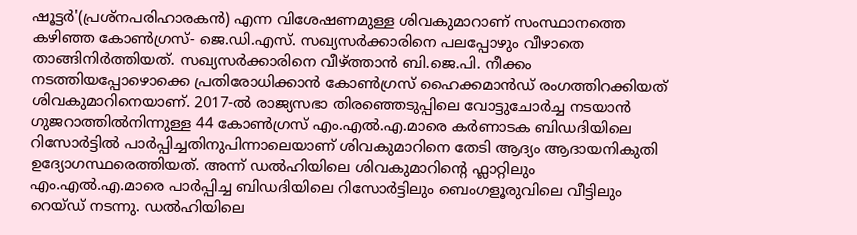ഷൂട്ടർ'(പ്രശ്നപരിഹാരകൻ) എന്ന വിശേഷണമുള്ള ശിവകുമാറാണ് സംസ്ഥാനത്തെ കഴിഞ്ഞ കോൺഗ്രസ്- ജെ.ഡി.എസ്. സഖ്യസർക്കാരിനെ പലപ്പോഴും വീഴാതെ താങ്ങിനിർത്തിയത്. സഖ്യസർക്കാരിനെ വീഴ്ത്താൻ ബി.ജെ.പി. നീക്കം നടത്തിയപ്പോഴൊക്കെ പ്രതിരോധിക്കാൻ കോൺഗ്രസ് ഹൈക്കമാൻഡ് രംഗത്തിറക്കിയത് ശിവകുമാറിനെയാണ്. 2017-ൽ രാജ്യസഭാ തിരഞ്ഞെടുപ്പിലെ വോട്ടുചോർച്ച നടയാൻ ഗുജറാത്തിൽനിന്നുള്ള 44 കോൺഗ്രസ് എം.എൽ.എ.മാരെ കർണാടക ബിഡദിയിലെ റിസോർട്ടിൽ പാർപ്പിച്ചതിനുപിന്നാലെയാണ് ശിവകുമാറിനെ തേടി ആദ്യം ആദായനികുതി ഉദ്യോഗസ്ഥരെത്തിയത്. അന്ന് ഡൽഹിയിലെ ശിവകുമാറിന്റെ ഫ്ലാറ്റിലും എം.എൽ.എ.മാരെ പാർപ്പിച്ച ബിഡദിയിലെ റിസോർട്ടിലും ബെംഗളൂരുവിലെ വീട്ടിലും റെയ്ഡ് നടന്നു. ഡൽഹിയിലെ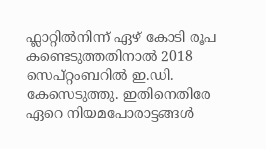ഫ്ലാറ്റിൽനിന്ന് ഏഴ് കോടി രൂപ കണ്ടെടുത്തതിനാൽ 2018 സെപ്റ്റംബറിൽ ഇ.ഡി. കേസെടുത്തു. ഇതിനെതിരേ ഏറെ നിയമപോരാട്ടങ്ങൾ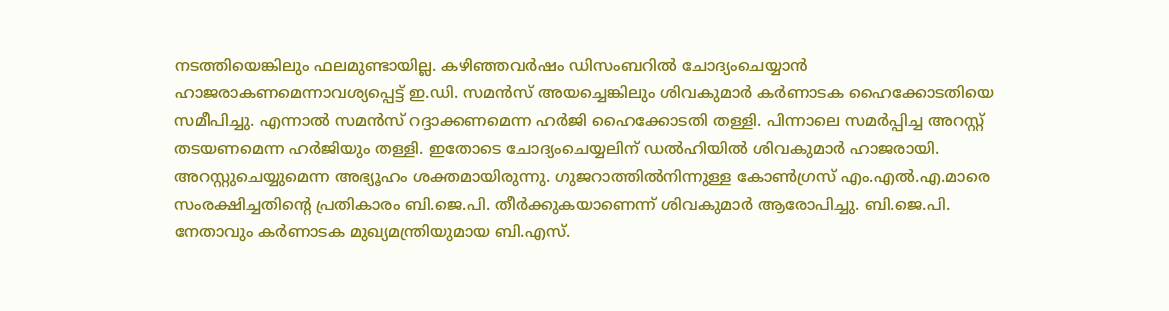നടത്തിയെങ്കിലും ഫലമുണ്ടായില്ല. കഴിഞ്ഞവർഷം ഡിസംബറിൽ ചോദ്യംചെയ്യാൻ ഹാജരാകണമെന്നാവശ്യപ്പെട്ട് ഇ.ഡി. സമൻസ് അയച്ചെങ്കിലും ശിവകുമാർ കർണാടക ഹൈക്കോടതിയെ സമീപിച്ചു. എന്നാൽ സമൻസ് റദ്ദാക്കണമെന്ന ഹർജി ഹൈക്കോടതി തള്ളി. പിന്നാലെ സമർപ്പിച്ച അറസ്റ്റ് തടയണമെന്ന ഹർജിയും തള്ളി. ഇതോടെ ചോദ്യംചെയ്യലിന് ഡൽഹിയിൽ ശിവകുമാർ ഹാജരായി. അറസ്റ്റുചെയ്യുമെന്ന അഭ്യൂഹം ശക്തമായിരുന്നു. ഗുജറാത്തിൽനിന്നുള്ള കോൺഗ്രസ് എം.എൽ.എ.മാരെ സംരക്ഷിച്ചതിന്റെ പ്രതികാരം ബി.ജെ.പി. തീർക്കുകയാണെന്ന് ശിവകുമാർ ആരോപിച്ചു. ബി.ജെ.പി. നേതാവും കർണാടക മുഖ്യമന്ത്രിയുമായ ബി.എസ്.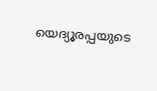യെദ്യൂരപ്പയുടെ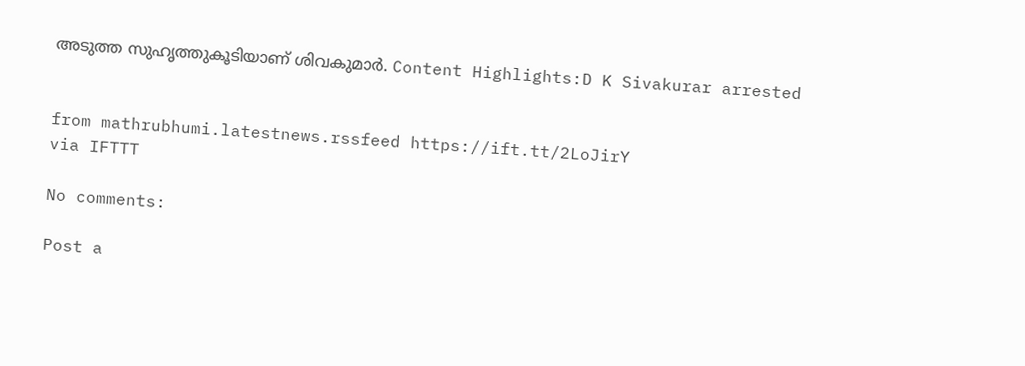അടുത്ത സുഹൃത്തുകൂടിയാണ് ശിവകുമാർ. Content Highlights:D K Sivakurar arrested


from mathrubhumi.latestnews.rssfeed https://ift.tt/2LoJirY
via IFTTT

No comments:

Post a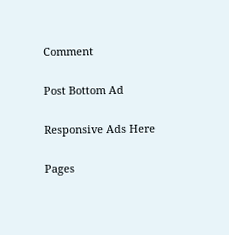Comment

Post Bottom Ad

Responsive Ads Here

Pages